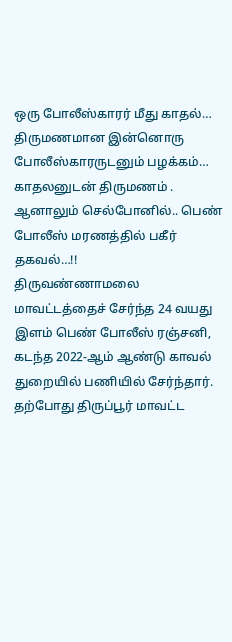ஒரு போலீஸ்காரர் மீது காதல்… திருமணமான இன்னொரு போலீஸ்காரருடனும் பழக்கம்… காதலனுடன் திருமணம் . ஆனாலும் செல்போனில்.. பெண் போலீஸ் மரணத்தில் பகீர் தகவல்…!!
திருவண்ணாமலை மாவட்டத்தைச் சேர்ந்த 24 வயது இளம் பெண் போலீஸ் ரஞ்சனி, கடந்த 2022-ஆம் ஆண்டு காவல் துறையில் பணியில் சேர்ந்தார். தற்போது திருப்பூர் மாவட்ட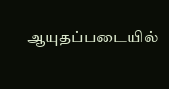ஆயுதப்படையில்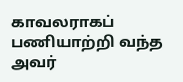காவலராகப் பணியாற்றி வந்த அவர்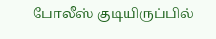போலீஸ் குடியிருப்பில்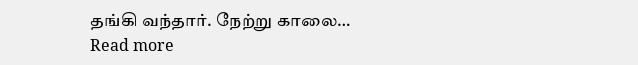தங்கி வந்தார். நேற்று காலை…
Read more